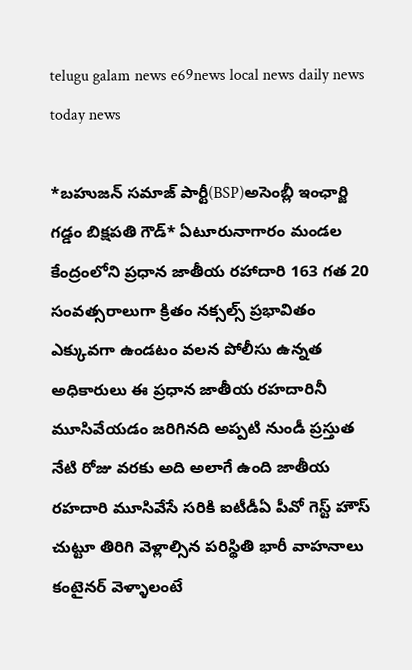telugu galam news e69news local news daily news today news

*బహుజన్ సమాజ్ పార్టీ(BSP)అసెంబ్లీ ఇంఛార్జి గడ్డం బిక్షపతి గౌడ్* ఏటూరునాగారం మండల కేంద్రంలోని ప్రధాన జాతీయ రహాదారి 163 గత 20 సంవత్సరాలుగా క్రితం నక్సల్స్ ప్రభావితం ఎక్కువగా ఉండటం వలన పోలీసు ఉన్నత అధికారులు ఈ ప్రధాన జాతీయ రహదారినీ మూసివేయడం జరిగినది అప్పటి నుండీ ప్రస్తుత నేటి రోజు వరకు అది అలాగే ఉంది జాతీయ రహదారి మూసివేసే సరికి ఐటీడీఏ పీవో గెస్ట్ హౌస్ చుట్టూ తిరిగి వెళ్లాల్సిన పరిస్థితి భారీ వాహనాలు కంటైనర్ వెళ్ళాలంటే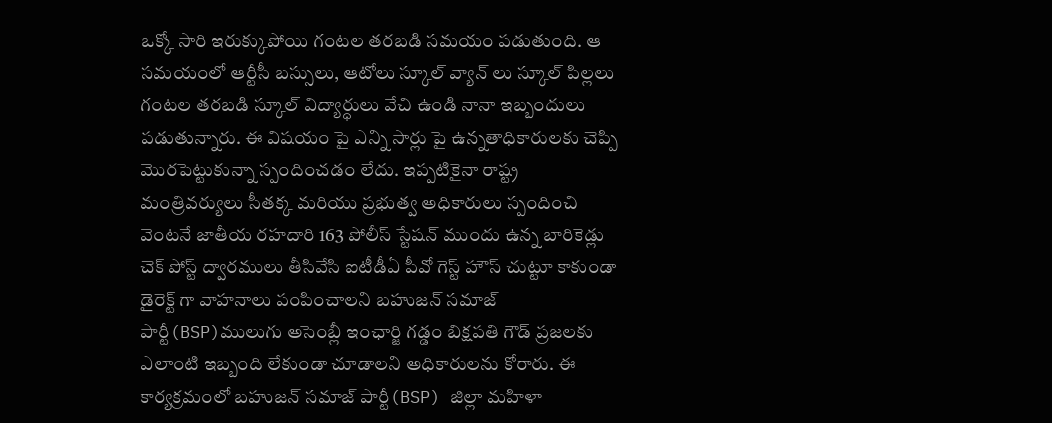ఒక్కో సారి ఇరుక్కుపోయి గంటల తరబడి సమయం పడుతుంది. ఆ సమయంలో ఆర్టీసీ బస్సులు, ఆటోలు స్కూల్ వ్యాన్ లు స్కూల్ పిల్లలు గంటల తరబడి స్కూల్ విద్యార్ధులు వేచి ఉండి నానా ఇబ్బందులు పడుతున్నారు. ఈ విషయం పై ఎన్ని సార్లు పై ఉన్నతాధికారులకు చెప్పి మొరపెట్టుకున్నా స్పందించడం లేదు. ఇప్పటికైనా రాష్ట్ర మంత్రివర్యులు సీతక్క మరియు ప్రభుత్వ అధికారులు స్పందించి వెంటనే జాతీయ రహదారి 163 పోలీస్ స్టేషన్ ముందు ఉన్న బారికెడ్లు చెక్ పోస్ట్ ద్వారములు తీసివేసి ఐటీడీఏ పీవో గెస్ట్ హౌస్ చుట్టూ కాకుండా డైరెక్ట్ గా వాహనాలు పంపించాలని బహుజన్ సమాజ్ పార్టీ(BSP)ములుగు అసెంబ్లీ ఇంఛార్జి గడ్డం బిక్షపతి గౌడ్ ప్రజలకు ఎలాంటి ఇబ్బంది లేకుండా చూడాలని అధికారులను కోరారు. ఈ కార్యక్రమంలో బహుజన్ సమాజ్ పార్టీ(BSP) జిల్లా మహిళా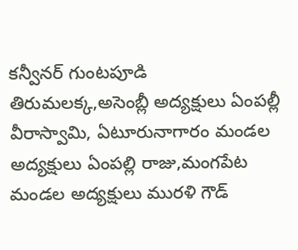కన్వీనర్ గుంటపూడి తిరుమలక్క,అసెంబ్లీ అద్యక్షులు ఏంపల్లీ వీరాస్వామి, ఏటూరునాగారం మండల అద్యక్షులు ఏంపల్లి రాజు,మంగపేట మండల అద్యక్షులు మురళి గౌడ్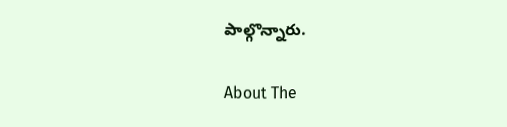పాల్గొన్నారు.

About The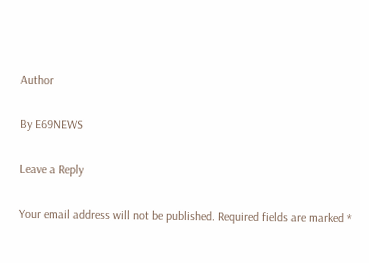Author

By E69NEWS

Leave a Reply

Your email address will not be published. Required fields are marked *